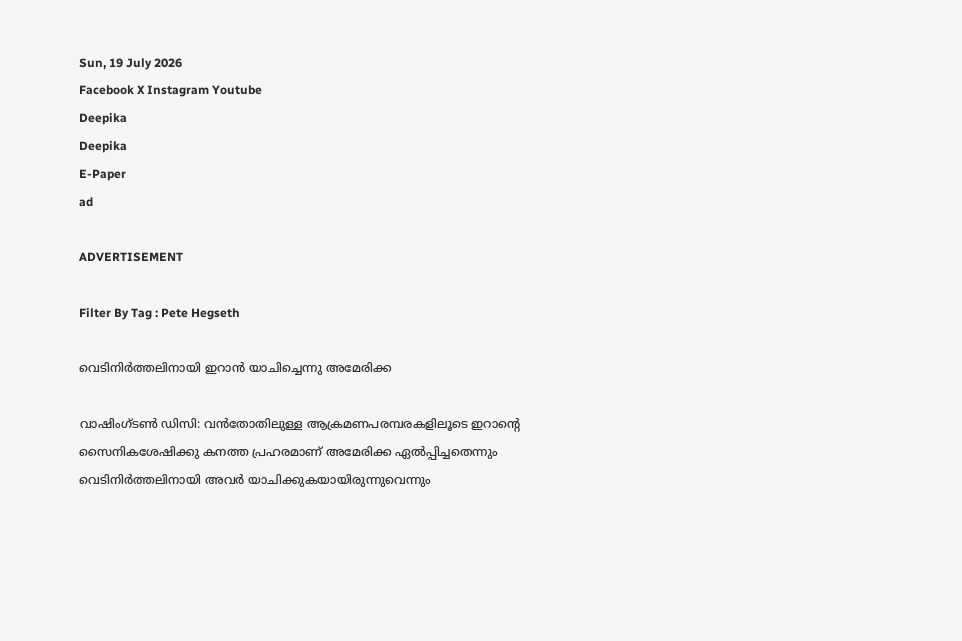Sun, 19 July 2026
Facebook X Instagram Youtube
Deepika
Deepika
E-Paper
ad

ADVERTISEMENT

Filter By Tag : Pete Hegseth

വെടിനിർത്തലിനായി ഇറാൻ യാചിച്ചെന്നു അമേരിക്ക

വാഷിംഗ്‌ടൺ ഡിസി: വൻതോതിലുള്ള ആക്രമണപരമ്പരകളിലൂടെ ഇറാന്‍റെ സൈനികശേഷിക്കു കനത്ത പ്രഹരമാണ് അമേരിക്ക ഏൽപ്പിച്ചതെന്നും വെടിനിർത്തലിനായി അവർ യാചിക്കുകയായിരുന്നുവെന്നും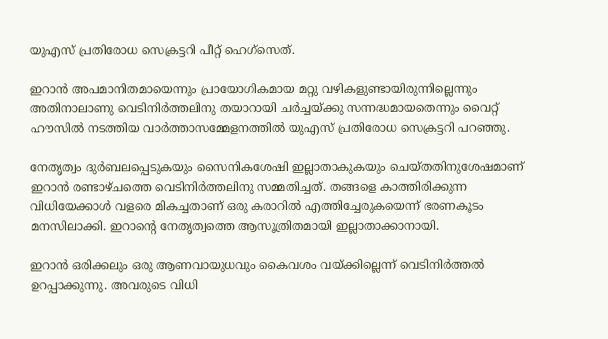യുഎസ് പ്രതിരോധ സെക്രട്ടറി പീറ്റ് ഹെഗ്സെത്.

ഇറാന്‍ അപമാനിതമായെന്നും പ്രായോഗികമായ മറ്റു വഴികളുണ്ടായിരുന്നില്ലെന്നും അതിനാലാണു വെടിനിർത്തലിനു തയാറായി ചർച്ചയ്ക്കു സന്നദ്ധമായതെന്നും വൈറ്റ് ഹൗസിൽ നടത്തിയ വാർത്താസമ്മേളനത്തിൽ യുഎസ് പ്രതിരോധ സെക്രട്ടറി പറഞ്ഞു.

നേതൃത്വം ദുർബലപ്പെടുകയും സൈനികശേഷി ഇല്ലാതാകുകയും ചെയ്തതിനുശേഷമാണ് ഇറാൻ രണ്ടാഴ്ചത്തെ വെടിനിർത്തലിനു സമ്മതിച്ചത്. തങ്ങളെ കാത്തിരിക്കുന്ന വിധിയേക്കാൾ വളരെ മികച്ചതാണ് ഒരു കരാറിൽ എത്തിച്ചേരുകയെന്ന് ഭരണകൂടം മനസിലാക്കി. ഇറാന്‍റെ നേതൃത്വത്തെ ആസൂത്രിതമായി ഇല്ലാതാക്കാനായി.

ഇറാൻ ഒരിക്കലും ഒരു ആണവായുധവും കൈവശം വയ്ക്കില്ലെന്ന് വെടിനിർത്തൽ ഉറപ്പാക്കുന്നു. അവരുടെ വിധി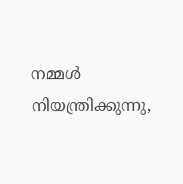നമ്മൾ നിയന്ത്രിക്കുന്നു,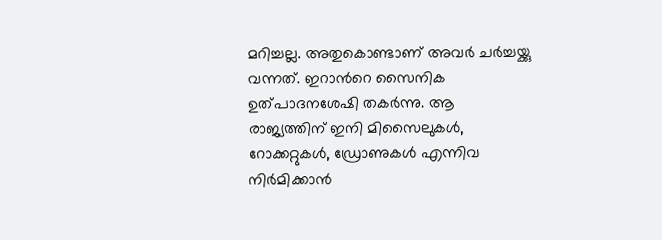മറിച്ചല്ല. അതുകൊണ്ടാണ് അവർ ചർച്ചയ്ക്കു വന്നത്. ഇറാന്‍റെ സൈനിക ഉത്പാദനശേഷി തകർന്നു. ആ രാജ്യത്തിന് ഇനി മിസൈലുകൾ, റോക്കറ്റുകൾ, ഡ്രോണുകൾ എന്നിവ നിർമിക്കാൻ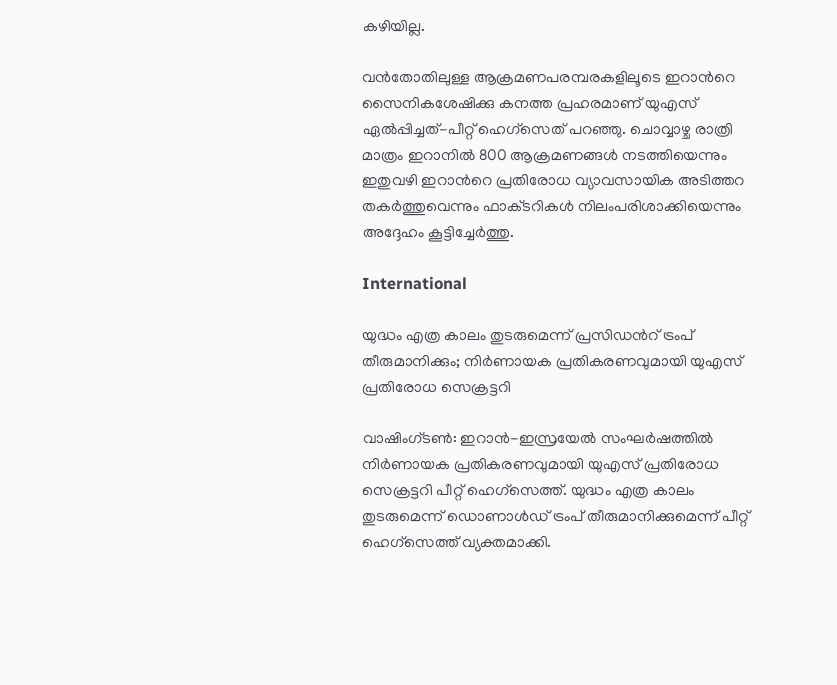കഴിയില്ല.

വൻതോതിലുള്ള ആക്രമണപരമ്പരകളിലൂടെ ഇറാന്‍റെ സൈനികശേഷിക്കു കനത്ത പ്രഹരമാണ് യുഎസ് ഏൽപ്പിച്ചത്-പീറ്റ് ഹെഗ്സെത് പറഞ്ഞു. ചൊവ്വാഴ്ച രാത്രി മാത്രം ഇറാനിൽ 800 ആക്രമണങ്ങൾ നടത്തിയെന്നും ഇതുവഴി ഇറാന്‍റെ പ്രതിരോധ വ്യാവസായിക അടിത്തറ തകർത്തുവെന്നും ഫാക്‌ടറികൾ നിലംപരിശാക്കിയെന്നും അദ്ദേഹം കൂട്ടിച്ചേർത്തു.

International

യുദ്ധം എത്ര കാലം തുടരുമെന്ന് പ്രസിഡന്‍റ് ട്രംപ് തീരുമാനിക്കും; നി‍‍ർണായക പ്രതികരണവുമായി യുഎസ് പ്രതിരോധ സെക്രട്ടറി

വാഷിംഗ്‌‌ടൺ: ഇറാൻ-ഇസ്രയേൽ സംഘർഷത്തിൽ നി‍‍ർണായക പ്രതികരണവുമായി യുഎസ് പ്രതിരോധ സെക്രട്ടറി പീറ്റ് ഹെഗ്‌സെത്ത്. യുദ്ധം എത്ര കാലം തുടരുമെന്ന് ഡൊണാൾഡ് ട്രംപ് തീരുമാനിക്കുമെന്ന് പീറ്റ് ഹെഗ്‌സെത്ത് വ്യക്തമാക്കി.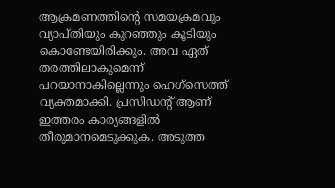ആക്രമണത്തിന്റെ സമയക്രമവും വ്യാപ്തിയും കുറഞ്ഞും കൂടിയും കൊണ്ടേയിരിക്കും. അവ ഏത് തരത്തിലാകുമെന്ന് പറയാനാകില്ലെന്നും ഹെഗ്‌സെത്ത് വ്യക്തമാക്കി. പ്രസിഡന്‍റ് ആണ് ഇത്തരം കാര്യങ്ങളിൽ തീരുമാനമെടുക്കുക. അടുത്ത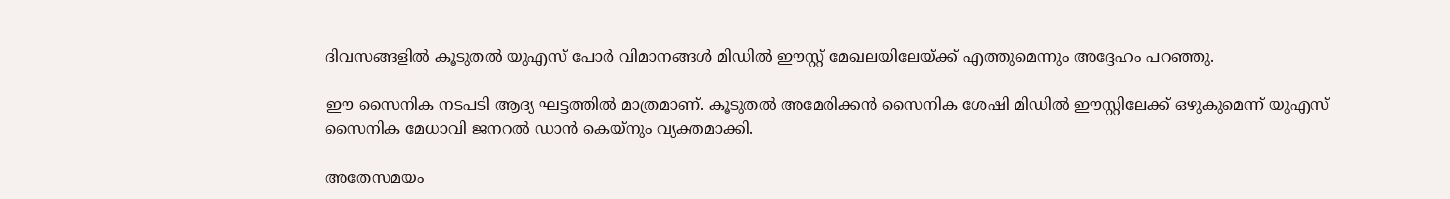ദിവസങ്ങളിൽ കൂടുതൽ യുഎസ് പോർ വിമാനങ്ങൾ മിഡിൽ ഈസ്റ്റ് മേഖലയിലേയ്ക്ക് എത്തുമെന്നും അദ്ദേഹം പറഞ്ഞു.

ഈ സൈനിക നടപടി ആദ്യ ഘട്ടത്തിൽ മാത്രമാണ്. കൂടുതൽ അമേരിക്കൻ സൈനിക ശേഷി മിഡിൽ ഈസ്റ്റിലേക്ക് ഒഴുകുമെന്ന് യുഎസ് സൈനിക മേധാവി ജനറൽ ഡാൻ കെയ്നും വ്യക്തമാക്കി.

അതേസമയം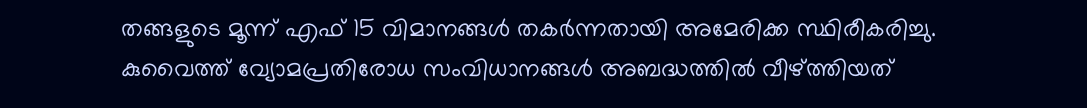തങ്ങളുടെ മൂന്ന് എഫ് 15 വിമാനങ്ങൾ തകർന്നതായി അമേരിക്ക സ്ഥിരീകരിച്ചു. കുവൈത്ത് വ്യോമപ്രതിരോധ സംവിധാനങ്ങൾ അബദ്ധത്തിൽ വീഴ്ത്തിയത്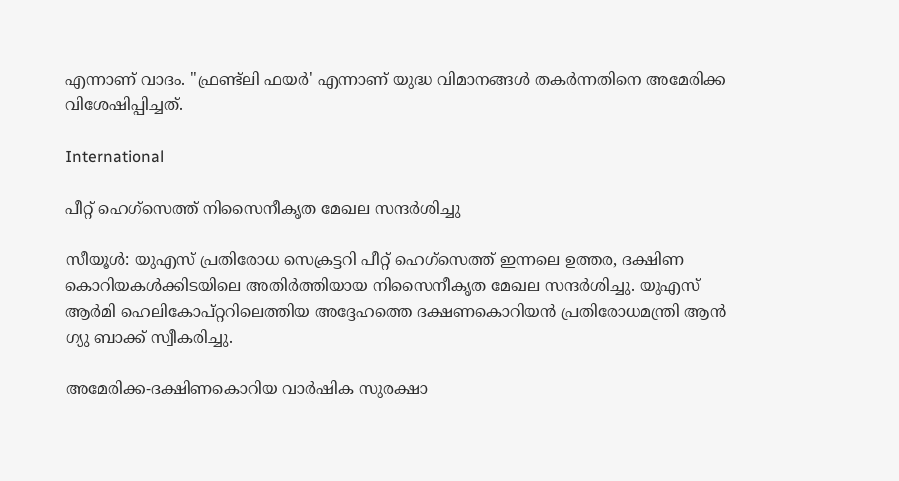എന്നാണ് വാദം. "ഫ്രണ്ട്‍ലി ഫയര്‍' എന്നാണ് യുദ്ധ വിമാനങ്ങള്‍ തകര്‍ന്നതിനെ അമേരിക്ക വിശേഷിപ്പിച്ചത്.

International

പീറ്റ് ഹെഗ്സെത്ത് നിസൈനീകൃത മേഖല സന്ദർശിച്ചു

സീയൂൾ: യുഎസ് പ്രതിരോധ സെക്രട്ടറി പീറ്റ് ഹെഗ്സെത്ത് ഇന്നലെ ഉത്തര, ദക്ഷിണ കൊറിയകൾക്കിടയിലെ അതിർത്തിയായ നിസൈനീകൃത മേഖല സന്ദർശിച്ചു. യുഎസ് ആർമി ഹെലികോപ്റ്ററിലെത്തിയ അദ്ദേഹത്തെ ദക്ഷണകൊറിയൻ പ്രതിരോധമന്ത്രി ആൻ ഗ്യു ബാക്ക് സ്വീകരിച്ചു.

അമേരിക്ക-ദക്ഷിണകൊറിയ വാർഷിക സുരക്ഷാ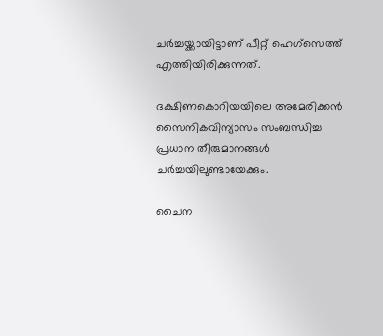ചർച്ചയ്ക്കായിട്ടാണ് പീറ്റ് ഹെഗ്സെത്ത് എത്തിയിരിക്കുന്നത്.

ദക്ഷിണകൊറിയയിലെ അമേരിക്കൻ സൈനികവിന്യാസം സംബന്ധിച്ച പ്രധാന തീരുമാനങ്ങൾ ചർച്ചയിലുണ്ടായേക്കും.

ചൈന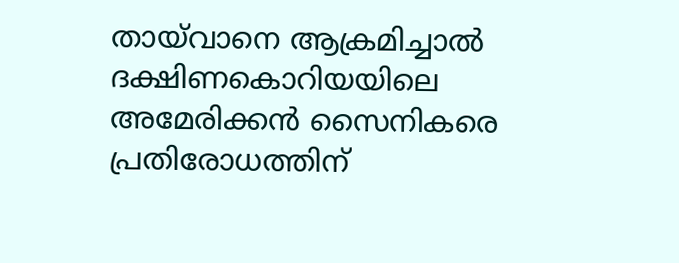തായ്‌വാനെ ആക്രമിച്ചാൽ ദക്ഷിണകൊറിയയിലെ അമേരിക്കൻ സൈനികരെ പ്രതിരോധത്തിന്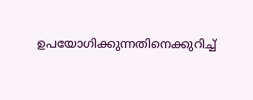ഉപയോഗിക്കുന്നതിനെക്കുറിച്ച്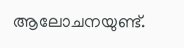ആലോചനയുണ്ട്.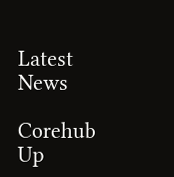Latest News

Corehub Up